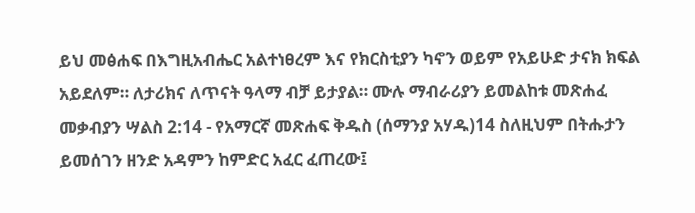ይህ መፅሐፍ በእግዚአብሔር አልተነፀረም እና የክርስቲያን ካኖን ወይም የአይሁድ ታናክ ክፍል አይደለም። ለታሪክና ለጥናት ዓላማ ብቻ ይታያል። ሙሉ ማብራሪያን ይመልከቱ መጽሐፈ መቃብያን ሣልስ 2:14 - የአማርኛ መጽሐፍ ቅዱስ (ሰማንያ አሃዱ)14 ስለዚህም በትሑታን ይመሰገን ዘንድ አዳምን ከምድር አፈር ፈጠረው፤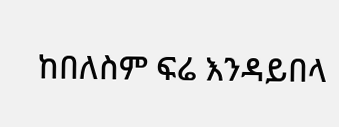ከበለስም ፍሬ እንዳይበላ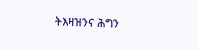ትእዛዝንና ሕግን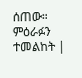ሰጠው። ምዕራፉን ተመልከት |